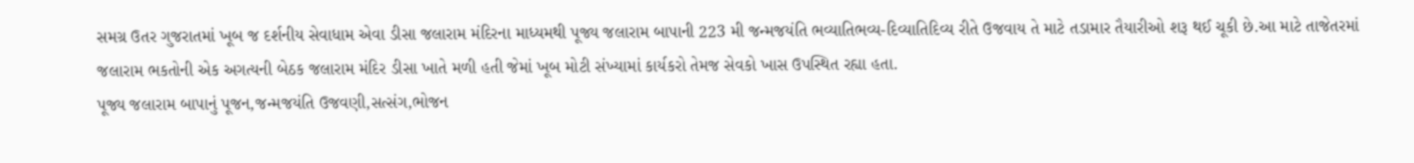સમગ્ર ઉતર ગુજરાતમાં ખૂબ જ દર્શનીય સેવાધામ એવા ડીસા જલારામ મંદિરના માધ્યમથી પૂજ્ય જલારામ બાપાની 223 મી જન્મજયંતિ ભવ્યાતિભવ્ય-દિવ્યાતિદિવ્ય રીતે ઉજવાય તે માટે તડામાર તૈયારીઓ શરૂ થઈ ચૂકી છે.આ માટે તાજેતરમાં જલારામ ભકતોની એક અગત્યની બેઠક જલારામ મંદિર ડીસા ખાતે મળી હતી જેમાં ખૂબ મોટી સંખ્યામાં કાર્યકરો તેમજ સેવકો ખાસ ઉપસ્થિત રહ્યા હતા.
પૂજ્ય જલારામ બાપાનું પૂજન,જન્મજયંતિ ઉજવણી,સત્સંગ,ભોજન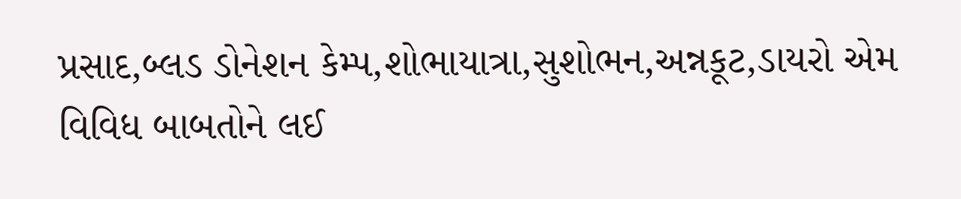પ્રસાદ,બ્લડ ડોનેશન કેમ્પ,શોભાયાત્રા,સુશોભન,અન્નકૂટ,ડાયરો એમ વિવિધ બાબતોને લઈ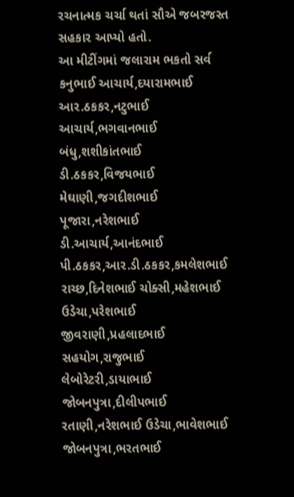રચનાત્મક ચર્ચા થતાં સૌએ જબરજસ્ત સહકાર આપ્યો હતો.
આ મીટીંગમાં જલારામ ભકતો સર્વ કનુભાઈ આચાર્ય,દયારામભાઈ આર.ઠકકર,નટુભાઈ આચાર્ય,ભગવાનભાઈ બંધુ,શશીકાંતભાઈ ડી.ઠકકર,વિજયભાઈ મેઘાણી,જગદીશભાઈ પૂજારા,નરેશભાઈ ડી.આચાર્ય,આનંદભાઈ પી.ઠકકર,આર.ડી.ઠકકર,કમલેશભાઈ રાચ્છ,દિનેશભાઈ ચોક્સી,મહેશભાઈ ઉડેચા,પરેશભાઈ જીવરાણી,પ્રહલાદભાઈ સહયોગ,રાજુભાઈ લેબોરેટરી,ડાયાભાઈ જોબનપુત્રા,દીલીપભાઈ રતાણી,નરેશભાઈ ઉડેચા,ભાવેશભાઈ જોબનપુત્રા,ભરતભાઈ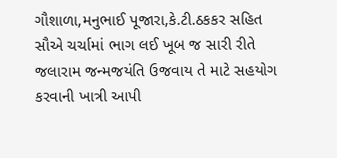ગૌશાળા,મનુભાઈ પૂજારા,કે.ટી.ઠકકર સહિત સૌએ ચર્ચામાં ભાગ લઈ ખૂબ જ સારી રીતે જલારામ જન્મજયંતિ ઉજવાય તે માટે સહયોગ કરવાની ખાત્રી આપી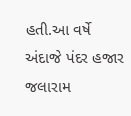હતી.આ વર્ષે અંદાજે પંદર હજાર જલારામ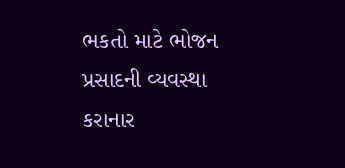ભકતો માટે ભોજન પ્રસાદની વ્યવસ્થા કરાનાર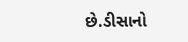છે.ડીસાનો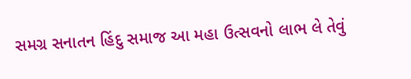સમગ્ર સનાતન હિંદુ સમાજ આ મહા ઉત્સવનો લાભ લે તેવું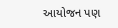આયોજન પણ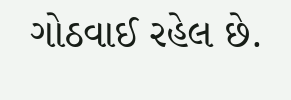ગોઠવાઈ રહેલ છે.